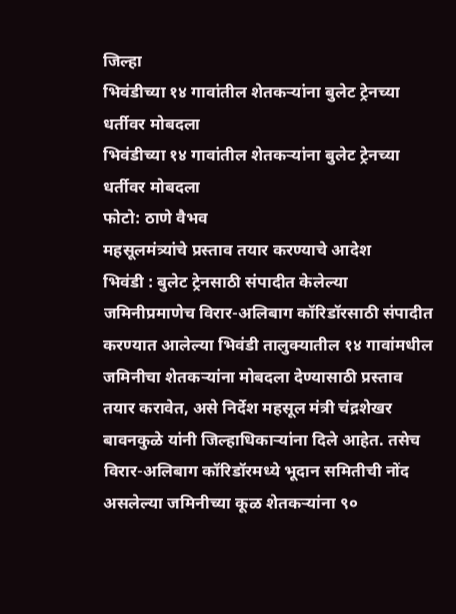जिल्हा
भिवंडीच्या १४ गावांतील शेतकऱ्यांना बुलेट ट्रेनच्या धर्तीवर मोबदला
भिवंडीच्या १४ गावांतील शेतकऱ्यांना बुलेट ट्रेनच्या धर्तीवर मोबदला
फोटो: ठाणे वैभव
महसूलमंत्र्यांचे प्रस्ताव तयार करण्याचे आदेश
भिवंडी : बुलेट ट्रेनसाठी संपादीत केलेल्या जमिनीप्रमाणेच विरार-अलिबाग कॉरिडॉरसाठी संपादीत करण्यात आलेल्या भिवंडी तालुक्यातील १४ गावांमधील जमिनीचा शेतकऱ्यांना मोबदला देण्यासाठी प्रस्ताव तयार करावेत, असे निर्देश महसूल मंत्री चंद्रशेखर बावनकुळे यांनी जिल्हाधिकाऱ्यांना दिले आहेत. तसेच विरार-अलिबाग कॉरिडॉरमध्ये भूदान समितीची नोंद असलेल्या जमिनीच्या कूळ शेतकऱ्यांना ९०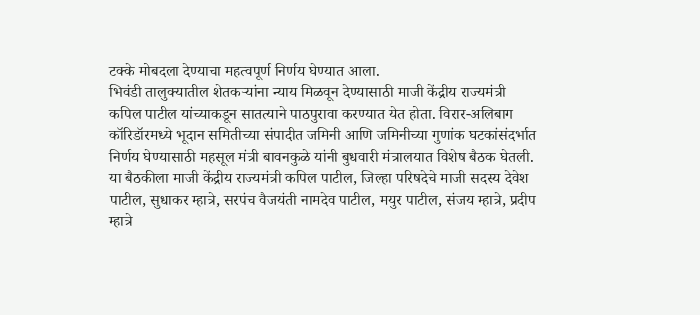टक्के मोबदला देण्याचा महत्वपूर्ण निर्णय घेण्यात आला.
भिवंडी तालुक्यातील शेतकऱ्यांना न्याय मिळवून देण्यासाठी माजी केंद्रीय राज्यमंत्री कपिल पाटील यांच्याकडून सातत्याने पाठपुरावा करण्यात येत होता. विरार-अलिबाग कॉरिडॉरमध्ये भूदान समितीच्या संपादीत जमिनी आणि जमिनीच्या गुणांक घटकांसंदर्भात निर्णय घेण्यासाठी महसूल मंत्री बावनकुळे यांनी बुधवारी मंत्रालयात विशेष बैठक घेतली. या बैठकीला माजी केंद्रीय राज्यमंत्री कपिल पाटील, जिल्हा परिषदेचे माजी सदस्य देवेश पाटील, सुधाकर म्हात्रे, सरपंच वैजयंती नामदेव पाटील, मयुर पाटील, संजय म्हात्रे, प्रदीप म्हात्रे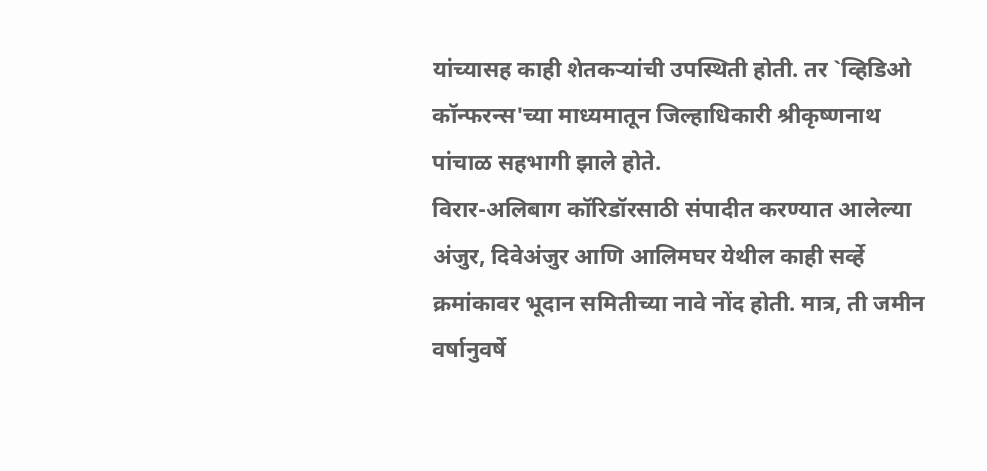यांच्यासह काही शेतकऱ्यांची उपस्थिती होती. तर `व्हिडिओ कॉन्फरन्स'च्या माध्यमातून जिल्हाधिकारी श्रीकृष्णनाथ पांचाळ सहभागी झाले होते.
विरार-अलिबाग कॉरिडॉरसाठी संपादीत करण्यात आलेल्या अंजुर, दिवेअंजुर आणि आलिमघर येथील काही सर्व्हे क्रमांकावर भूदान समितीच्या नावे नोंद होती. मात्र, ती जमीन वर्षानुवर्षे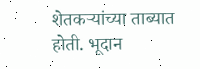शेतकऱ्यांच्या ताब्यात होती. भूदान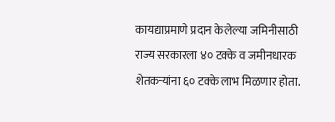कायद्याप्रमाणे प्रदान केलेल्या जमिनीसाठी राज्य सरकारला ४० टक्के व जमीनधारक शेतकऱ्यांना ६० टक्के लाभ मिळणार होता.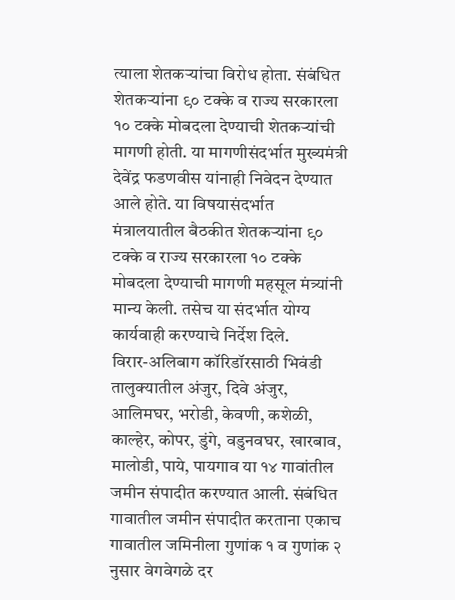त्याला शेतकऱ्यांचा विरोध होता. संबंधित शेतकऱ्यांना ९० टक्के व राज्य सरकारला १० टक्के मोबदला देण्याची शेतकऱ्यांची मागणी होती. या मागणीसंदर्भात मुख्यमंत्री देवेंद्र फडणवीस यांनाही निवेदन देण्यात आले होते. या विषयासंदर्भात मंत्रालयातील बैठकीत शेतकऱ्यांना ९० टक्के व राज्य सरकारला १० टक्के मोबदला देण्याची मागणी महसूल मंत्र्यांनी मान्य केली. तसेच या संदर्भात योग्य कार्यवाही करण्याचे निर्देश दिले.
विरार-अलिबाग कॉरिडॉरसाठी भिवंडी तालुक्यातील अंजुर, दिवे अंजुर, आलिमघर, भरोडी, केवणी, कशेळी, काल्हेर, कोपर, डुंगे, वडुनवघर, खारबाव, मालोडी, पाये, पायगाव या १४ गावांतील जमीन संपादीत करण्यात आली. संबंधित गावातील जमीन संपादीत करताना एकाच गावातील जमिनीला गुणांक १ व गुणांक २ नुसार वेगवेगळे दर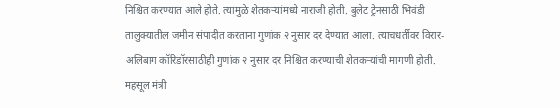निश्चित करण्यात आले होते. त्यामुळे शेतकऱ्यांमध्ये नाराजी होती. बुलेट ट्रेनसाठी भिवंडी तालुक्यातील जमीन संपादीत करताना गुणांक २ नुसार दर देण्यात आला. त्याचधर्तीवर विरार-अलिबाग कॉरिडॉरसाठीही गुणांक २ नुसार दर निश्चित करण्याची शेतकऱ्यांची मागणी होती. महसूल मंत्री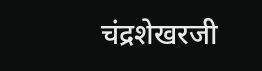चंद्रशेखरजी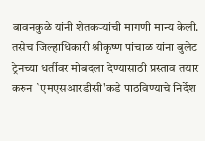बावनकुळे यांनी शेतकऱ्यांची मागणी मान्य केली. तसेच जिल्हाधिकारी श्रीकृष्ण पांचाळ यांना बुलेट ट्रेनच्या धर्तीवर मोबदला देण्यासाठी प्रस्ताव तयार करुन `एमएसआरडीसी'कडे पाठविण्याचे निर्देश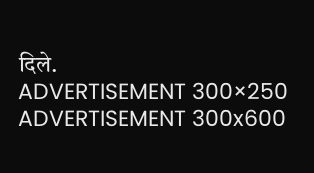दिले.
ADVERTISEMENT 300×250
ADVERTISEMENT 300x600